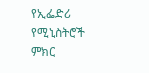የኢፌድሪ የሚኒስትሮች ምክር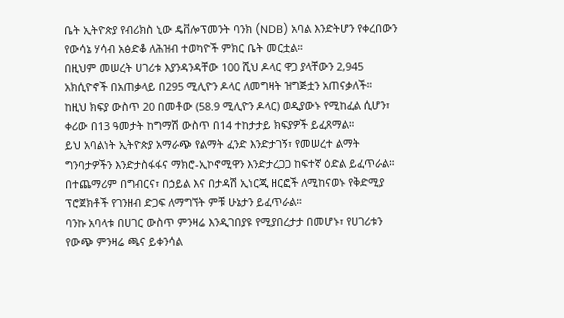ቤት ኢትዮጵያ የብሪክስ ኒው ዴቨሎፕመንት ባንክ (NDB) አባል እንድትሆን የቀረበውን የውሳኔ ሃሳብ አፅድቆ ለሕዝብ ተወካዮች ምክር ቤት መርቷል።
በዚህም መሠረት ሀገሪቱ እያንዳንዳቸው 100 ሺህ ዶላር ዋጋ ያላቸውን 2,945 አክሲዮኖች በአጠቃላይ በ295 ሚሊዮን ዶላር ለመግዛት ዝግጅቷን አጠናቃለች።
ከዚህ ክፍያ ውስጥ 20 በመቶው (58.9 ሚሊዮን ዶላር) ወዲያውኑ የሚከፈል ሲሆን፣ ቀሪው በ13 ዓመታት ከግማሽ ውስጥ በ14 ተከታታይ ክፍያዎች ይፈጸማል።
ይህ አባልነት ኢትዮጵያ አማራጭ የልማት ፈንድ እንድታገኝ፣ የመሠረተ ልማት ግንባታዎችን እንድታስፋፋና ማክሮ-ኢኮኖሚዋን እንድታረጋጋ ከፍተኛ ዕድል ይፈጥራል።
በተጨማሪም በግብርና፣ በኃይል እና በታዳሽ ኢነርጂ ዘርፎች ለሚከናወኑ የቅድሚያ ፕሮጀክቶች የገንዘብ ድጋፍ ለማግኘት ምቹ ሁኔታን ይፈጥራል።
ባንኩ አባላቱ በሀገር ውስጥ ምንዛሬ እንዲገበያዩ የሚያበረታታ በመሆኑ፣ የሀገሪቱን የውጭ ምንዛሬ ጫና ይቀንሳል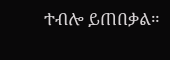ተብሎ ይጠበቃል።